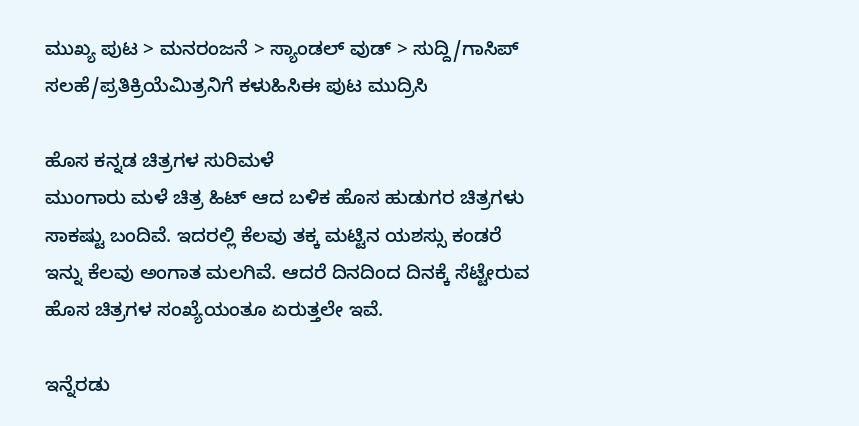ಮುಖ್ಯ ಪುಟ > ಮನರಂಜನೆ > ಸ್ಯಾಂಡಲ್ ವುಡ್ > ಸುದ್ದಿ/ಗಾಸಿಪ್
ಸಲಹೆ/ಪ್ರತಿಕ್ರಿಯೆಮಿತ್ರನಿಗೆ ಕಳುಹಿಸಿಈ ಪುಟ ಮುದ್ರಿಸಿ

ಹೊಸ ಕನ್ನಡ ಚಿತ್ರಗಳ ಸುರಿಮಳೆ
ಮುಂಗಾರು ಮಳೆ ಚಿತ್ರ ಹಿಟ್ ಆದ ಬಳಿಕ ಹೊಸ ಹುಡುಗರ ಚಿತ್ರಗಳು ಸಾಕಷ್ಟು ಬಂದಿವೆ. ಇದರಲ್ಲಿ ಕೆಲವು ತಕ್ಕ ಮಟ್ಟಿನ ಯಶಸ್ಸು ಕಂಡರೆ ಇನ್ನು ಕೆಲವು ಅಂಗಾತ ಮಲಗಿವೆ. ಆದರೆ ದಿನದಿಂದ ದಿನಕ್ಕೆ ಸೆಟ್ಟೇರುವ ಹೊಸ ಚಿತ್ರಗಳ ಸಂಖ್ಯೆಯಂತೂ ಏರುತ್ತಲೇ ಇವೆ.

ಇನ್ನೆರಡು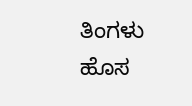ತಿಂಗಳು ಹೊಸ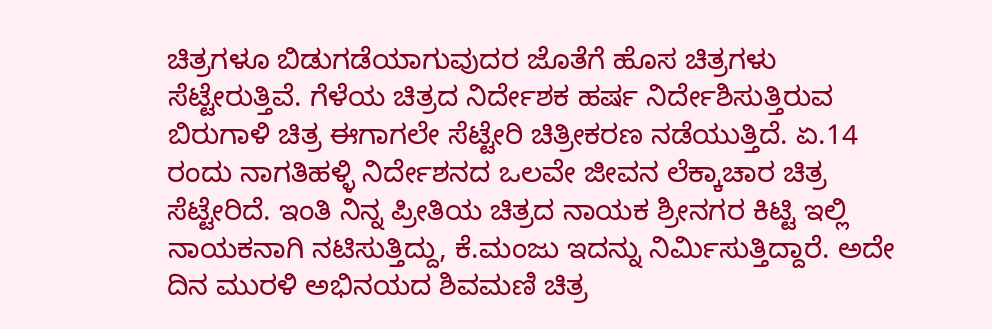ಚಿತ್ರಗಳೂ ಬಿಡುಗಡೆಯಾಗುವುದರ ಜೊತೆಗೆ ಹೊಸ ಚಿತ್ರಗಳು ಸೆಟ್ಟೇರುತ್ತಿವೆ. ಗೆಳೆಯ ಚಿತ್ರದ ನಿರ್ದೇಶಕ ಹರ್ಷ ನಿರ್ದೇಶಿಸುತ್ತಿರುವ ಬಿರುಗಾಳಿ ಚಿತ್ರ ಈಗಾಗಲೇ ಸೆಟ್ಟೇರಿ ಚಿತ್ರೀಕರಣ ನಡೆಯುತ್ತಿದೆ. ಏ.14 ರಂದು ನಾಗತಿಹಳ್ಳಿ ನಿರ್ದೇಶನದ ಒಲವೇ ಜೀವನ ಲೆಕ್ಕಾಚಾರ ಚಿತ್ರ ಸೆಟ್ಟೇರಿದೆ. ಇಂತಿ ನಿನ್ನ ಪ್ರೀತಿಯ ಚಿತ್ರದ ನಾಯಕ ಶ್ರೀನಗರ ಕಿಟ್ಟಿ ಇಲ್ಲಿ ನಾಯಕನಾಗಿ ನಟಿಸುತ್ತಿದ್ದು, ಕೆ.ಮಂಜು ಇದನ್ನು ನಿರ್ಮಿಸುತ್ತಿದ್ದಾರೆ. ಅದೇ ದಿನ ಮುರಳಿ ಅಭಿನಯದ ಶಿವಮಣಿ ಚಿತ್ರ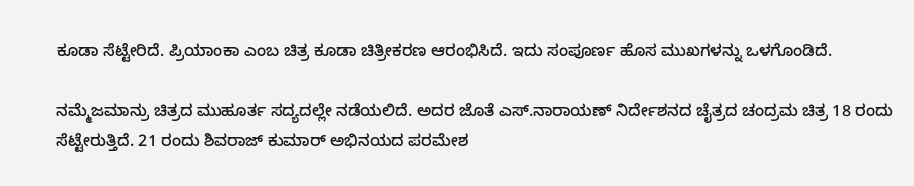ಕೂಡಾ ಸೆಟ್ಟೇರಿದೆ. ಪ್ರಿಯಾಂಕಾ ಎಂಬ ಚಿತ್ರ ಕೂಡಾ ಚಿತ್ರೀಕರಣ ಆರಂಭಿಸಿದೆ. ಇದು ಸಂಪೂರ್ಣ ಹೊಸ ಮುಖಗಳನ್ನು ಒಳಗೊಂಡಿದೆ.

ನಮ್ಮೆಜಮಾನ್ರು ಚಿತ್ರದ ಮುಹೂರ್ತ ಸದ್ಯದಲ್ಲೇ ನಡೆಯಲಿದೆ. ಅದರ ಜೊತೆ ಎಸ್.ನಾರಾಯಣ್ ನಿರ್ದೇಶನದ ಚೈತ್ರದ ಚಂದ್ರಮ ಚಿತ್ರ 18 ರಂದು ಸೆಟ್ಟೇರುತ್ತಿದೆ. 21 ರಂದು ಶಿವರಾಜ್ ಕುಮಾರ್ ಅಭಿನಯದ ಪರಮೇಶ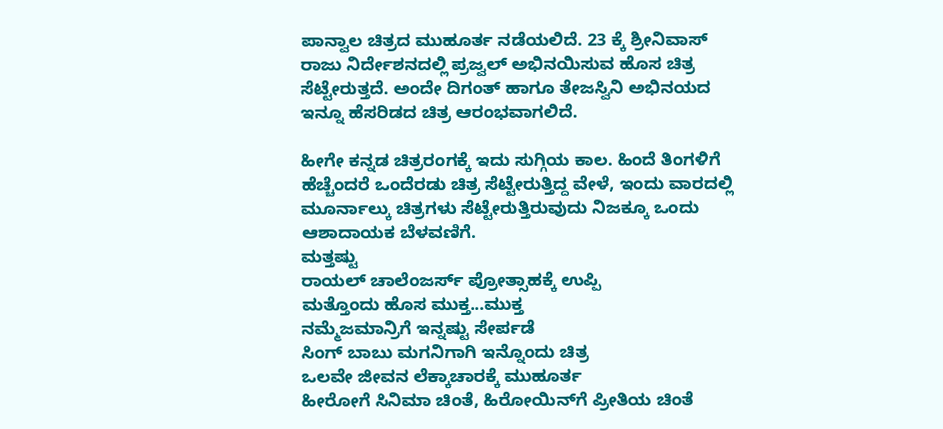ಪಾನ್ವಾಲ ಚಿತ್ರದ ಮುಹೂರ್ತ ನಡೆಯಲಿದೆ. 23 ಕ್ಕೆ ಶ್ರೀನಿವಾಸ್ ರಾಜು ನಿರ್ದೇಶನದಲ್ಲಿ ಪ್ರಜ್ವಲ್ ಅಭಿನಯಿಸುವ ಹೊಸ ಚಿತ್ರ ಸೆಟ್ಟೇರುತ್ತದೆ. ಅಂದೇ ದಿಗಂತ್ ಹಾಗೂ ತೇಜಸ್ವಿನಿ ಅಭಿನಯದ ಇನ್ನೂ ಹೆಸರಿಡದ ಚಿತ್ರ ಆರಂಭವಾಗಲಿದೆ.

ಹೀಗೇ ಕನ್ನಡ ಚಿತ್ರರಂಗಕ್ಕೆ ಇದು ಸುಗ್ಗಿಯ ಕಾಲ. ಹಿಂದೆ ತಿಂಗಳಿಗೆ ಹೆಚ್ಚೆಂದರೆ ಒಂದೆರಡು ಚಿತ್ರ ಸೆಟ್ಟೇರುತ್ತಿದ್ದ ವೇಳೆ, ಇಂದು ವಾರದಲ್ಲಿ ಮೂರ್ನಾಲ್ಕು ಚಿತ್ರಗಳು ಸೆಟ್ಟೇರುತ್ತಿರುವುದು ನಿಜಕ್ಕೂ ಒಂದು ಆಶಾದಾಯಕ ಬೆಳವಣಿಗೆ.
ಮತ್ತಷ್ಟು
ರಾಯಲ್ ಚಾಲೆಂಜರ್ಸ್ ಪ್ರೋತ್ಸಾಹಕ್ಕೆ ಉಪ್ಪಿ
ಮತ್ತೊಂದು ಹೊಸ ಮುಕ್ತ...ಮುಕ್ತ
ನಮ್ಮೆಜಮಾನ್ರಿಗೆ ಇನ್ನಷ್ಟು ಸೇರ್ಪಡೆ
ಸಿಂಗ್ ಬಾಬು ಮಗನಿಗಾಗಿ ಇನ್ನೊಂದು ಚಿತ್ರ
ಒಲವೇ ಜೀವನ ಲೆಕ್ಕಾಚಾರಕ್ಕೆ ಮುಹೂರ್ತ
ಹೀರೋಗೆ ಸಿನಿಮಾ ಚಿಂತೆ, ಹಿರೋಯಿನ್‌ಗೆ ಪ್ರೀತಿಯ ಚಿಂತೆ